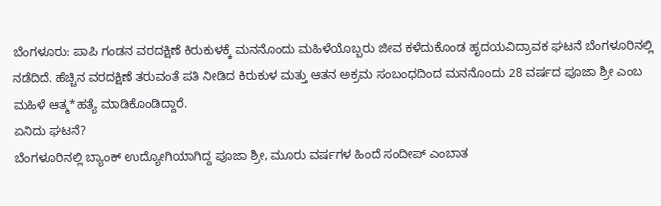ಬೆಂಗಳೂರು: ಪಾಪಿ ಗಂಡನ ವರದಕ್ಷಿಣೆ ಕಿರುಕುಳಕ್ಕೆ ಮನನೊಂದು ಮಹಿಳೆಯೊಬ್ಬರು ಜೀವ ಕಳೆದುಕೊಂಡ ಹೃದಯವಿದ್ರಾವಕ ಘಟನೆ ಬೆಂಗಳೂರಿನಲ್ಲಿ ನಡೆದಿದೆ. ಹೆಚ್ಚಿನ ವರದಕ್ಷಿಣೆ ತರುವಂತೆ ಪತಿ ನೀಡಿದ ಕಿರುಕುಳ ಮತ್ತು ಆತನ ಅಕ್ರಮ ಸಂಬಂಧದಿಂದ ಮನನೊಂದು 28 ವರ್ಷದ ಪೂಜಾ ಶ್ರೀ ಎಂಬ ಮಹಿಳೆ ಆತ್ಮ*ಹತ್ಯೆ ಮಾಡಿಕೊಂಡಿದ್ದಾರೆ.
ಏನಿದು ಘಟನೆ?
ಬೆಂಗಳೂರಿನಲ್ಲಿ ಬ್ಯಾಂಕ್ ಉದ್ಯೋಗಿಯಾಗಿದ್ದ ಪೂಜಾ ಶ್ರೀ, ಮೂರು ವರ್ಷಗಳ ಹಿಂದೆ ಸಂದೀಪ್ ಎಂಬಾತ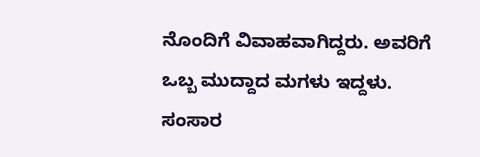ನೊಂದಿಗೆ ವಿವಾಹವಾಗಿದ್ದರು. ಅವರಿಗೆ ಒಬ್ಬ ಮುದ್ದಾದ ಮಗಳು ಇದ್ದಳು. ಸಂಸಾರ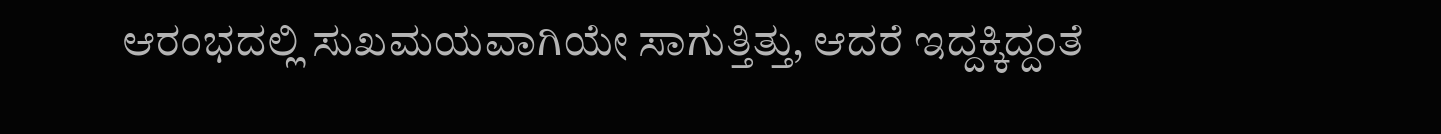ಆರಂಭದಲ್ಲಿ ಸುಖಮಯವಾಗಿಯೇ ಸಾಗುತ್ತಿತ್ತು, ಆದರೆ ಇದ್ದಕ್ಕಿದ್ದಂತೆ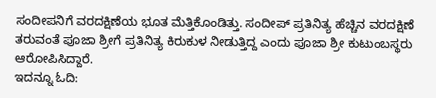ಸಂದೀಪನಿಗೆ ವರದಕ್ಷಿಣೆಯ ಭೂತ ಮೆತ್ತಿಕೊಂಡಿತ್ತು. ಸಂದೀಪ್ ಪ್ರತಿನಿತ್ಯ ಹೆಚ್ಚಿನ ವರದಕ್ಷಿಣೆ ತರುವಂತೆ ಪೂಜಾ ಶ್ರೀಗೆ ಪ್ರತಿನಿತ್ಯ ಕಿರುಕುಳ ನೀಡುತ್ತಿದ್ದ ಎಂದು ಪೂಜಾ ಶ್ರೀ ಕುಟುಂಬಸ್ಥರು ಆರೋಪಿಸಿದ್ದಾರೆ.
ಇದನ್ನೂ ಓದಿ: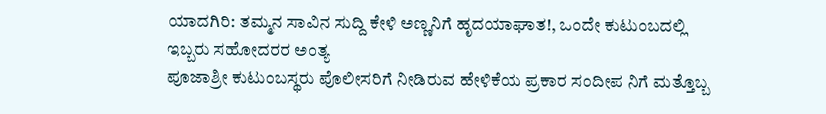ಯಾದಗಿರಿ: ತಮ್ಮನ ಸಾವಿನ ಸುದ್ದಿ ಕೇಳಿ ಅಣ್ಣನಿಗೆ ಹೃದಯಾಘಾತ!, ಒಂದೇ ಕುಟುಂಬದಲ್ಲಿ ಇಬ್ಬರು ಸಹೋದರರ ಅಂತ್ಯ
ಪೂಜಾಶ್ರೀ ಕುಟುಂಬಸ್ಥರು ಪೊಲೀಸರಿಗೆ ನೀಡಿರುವ ಹೇಳಿಕೆಯ ಪ್ರಕಾರ ಸಂದೀಪ ನಿಗೆ ಮತ್ತೊಬ್ಬ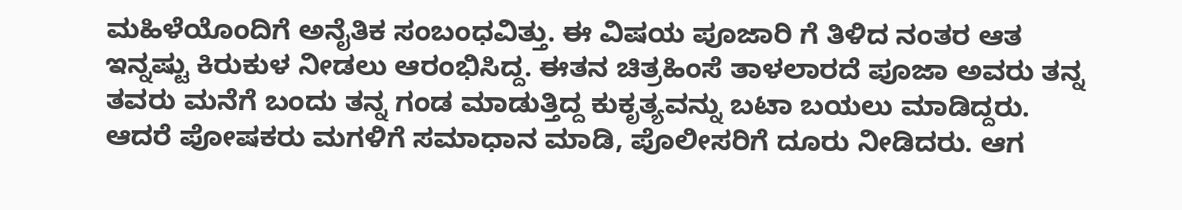ಮಹಿಳೆಯೊಂದಿಗೆ ಅನೈತಿಕ ಸಂಬಂಧವಿತ್ತು. ಈ ವಿಷಯ ಪೂಜಾರಿ ಗೆ ತಿಳಿದ ನಂತರ ಆತ ಇನ್ನಷ್ಟು ಕಿರುಕುಳ ನೀಡಲು ಆರಂಭಿಸಿದ್ದ. ಈತನ ಚಿತ್ರಹಿಂಸೆ ತಾಳಲಾರದೆ ಪೂಜಾ ಅವರು ತನ್ನ ತವರು ಮನೆಗೆ ಬಂದು ತನ್ನ ಗಂಡ ಮಾಡುತ್ತಿದ್ದ ಕುಕೃತ್ಯವನ್ನು ಬಟಾ ಬಯಲು ಮಾಡಿದ್ದರು. ಆದರೆ ಪೋಷಕರು ಮಗಳಿಗೆ ಸಮಾಧಾನ ಮಾಡಿ, ಪೊಲೀಸರಿಗೆ ದೂರು ನೀಡಿದರು. ಆಗ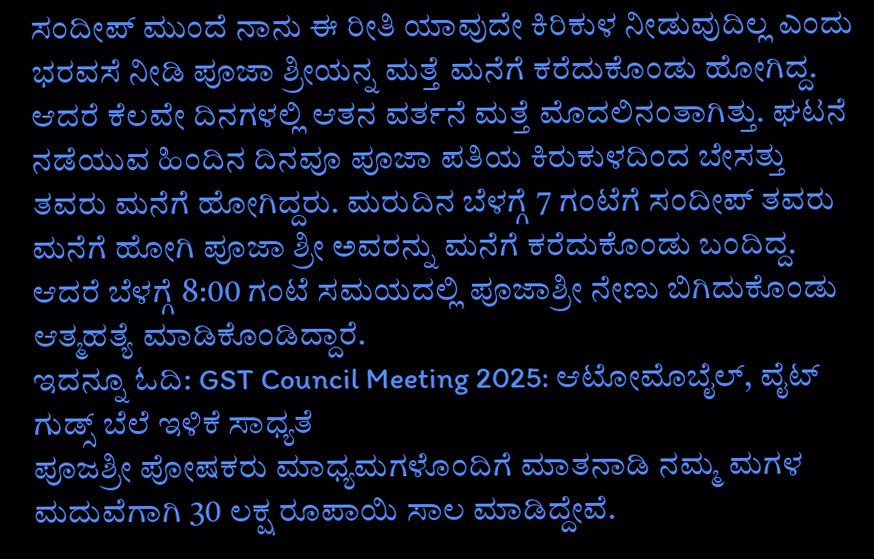ಸಂದೀಪ್ ಮುಂದೆ ನಾನು ಈ ರೀತಿ ಯಾವುದೇ ಕಿರಿಕುಳ ನೀಡುವುದಿಲ್ಲ ಎಂದು ಭರವಸೆ ನೀಡಿ ಪೂಜಾ ಶ್ರೀಯನ್ನ ಮತ್ತೆ ಮನೆಗೆ ಕರೆದುಕೊಂಡು ಹೋಗಿದ್ದ.
ಆದರೆ ಕೆಲವೇ ದಿನಗಳಲ್ಲಿ ಆತನ ವರ್ತನೆ ಮತ್ತೆ ಮೊದಲಿನಂತಾಗಿತ್ತು. ಘಟನೆ ನಡೆಯುವ ಹಿಂದಿನ ದಿನವೂ ಪೂಜಾ ಪತಿಯ ಕಿರುಕುಳದಿಂದ ಬೇಸತ್ತು ತವರು ಮನೆಗೆ ಹೋಗಿದ್ದರು. ಮರುದಿನ ಬೆಳಗ್ಗೆ 7 ಗಂಟೆಗೆ ಸಂದೀಪ್ ತವರು ಮನೆಗೆ ಹೋಗಿ ಪೂಜಾ ಶ್ರೀ ಅವರನ್ನು ಮನೆಗೆ ಕರೆದುಕೊಂಡು ಬಂದಿದ್ದ. ಆದರೆ ಬೆಳಗ್ಗೆ 8:00 ಗಂಟೆ ಸಮಯದಲ್ಲಿ ಪೂಜಾಶ್ರೀ ನೇಣು ಬಿಗಿದುಕೊಂಡು ಆತ್ಮಹತ್ಯೆ ಮಾಡಿಕೊಂಡಿದ್ದಾರೆ.
ಇದನ್ನೂ ಓದಿ: GST Council Meeting 2025: ಆಟೋಮೊಬೈಲ್, ವೈಟ್ ಗುಡ್ಸ್ ಬೆಲೆ ಇಳಿಕೆ ಸಾಧ್ಯತೆ
ಪೂಜಶ್ರೀ ಪೋಷಕರು ಮಾಧ್ಯಮಗಳೊಂದಿಗೆ ಮಾತನಾಡಿ ನಮ್ಮ ಮಗಳ ಮದುವೆಗಾಗಿ 30 ಲಕ್ಷ ರೂಪಾಯಿ ಸಾಲ ಮಾಡಿದ್ದೇವೆ.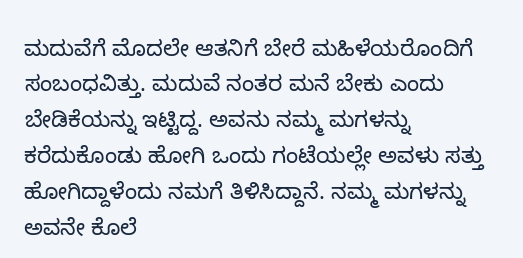ಮದುವೆಗೆ ಮೊದಲೇ ಆತನಿಗೆ ಬೇರೆ ಮಹಿಳೆಯರೊಂದಿಗೆ ಸಂಬಂಧವಿತ್ತು. ಮದುವೆ ನಂತರ ಮನೆ ಬೇಕು ಎಂದು ಬೇಡಿಕೆಯನ್ನು ಇಟ್ಟಿದ್ದ. ಅವನು ನಮ್ಮ ಮಗಳನ್ನು ಕರೆದುಕೊಂಡು ಹೋಗಿ ಒಂದು ಗಂಟೆಯಲ್ಲೇ ಅವಳು ಸತ್ತು ಹೋಗಿದ್ದಾಳೆಂದು ನಮಗೆ ತಿಳಿಸಿದ್ದಾನೆ. ನಮ್ಮ ಮಗಳನ್ನು ಅವನೇ ಕೊಲೆ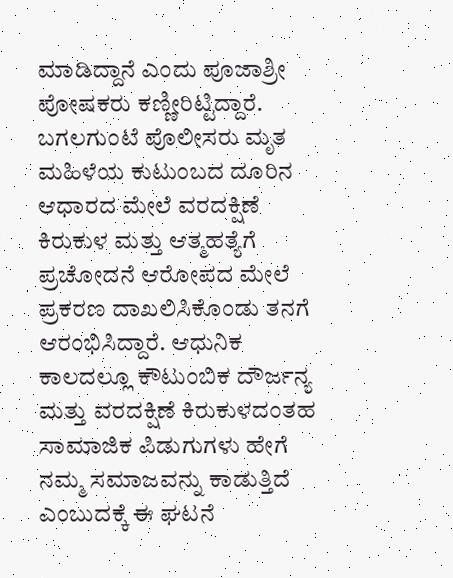ಮಾಡಿದ್ದಾನೆ ಎಂದು ಪೂಜಾಶ್ರೀ ಪೋಷಕರು ಕಣ್ಣೀರಿಟ್ಟಿದ್ದಾರೆ.
ಬಗಲಗುಂಟೆ ಪೊಲೀಸರು ಮೃತ ಮಹಿಳೆಯ ಕುಟುಂಬದ ದೂರಿನ ಆಧಾರದ ಮೇಲೆ ವರದಕ್ಷಿಣೆ ಕಿರುಕುಳ ಮತ್ತು ಆತ್ಮಹತ್ಯೆಗೆ ಪ್ರಚೋದನೆ ಆರೋಪದ ಮೇಲೆ ಪ್ರಕರಣ ದಾಖಲಿಸಿಕೊಂಡು ತನಗೆ ಆರಂಭಿಸಿದ್ದಾರೆ. ಆಧುನಿಕ ಕಾಲದಲ್ಲೂ ಕೌಟುಂಬಿಕ ದೌರ್ಜನ್ಯ ಮತ್ತು ವರದಕ್ಷಿಣೆ ಕಿರುಕುಳದಂತಹ ಸಾಮಾಜಿಕ ಪಿಡುಗುಗಳು ಹೇಗೆ ನಮ್ಮ ಸಮಾಜವನ್ನು ಕಾಡುತ್ತಿದೆ ಎಂಬುದಕ್ಕೆ ಈ ಘಟನೆ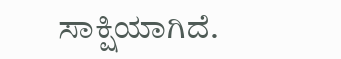ಸಾಕ್ಷಿಯಾಗಿದೆ.